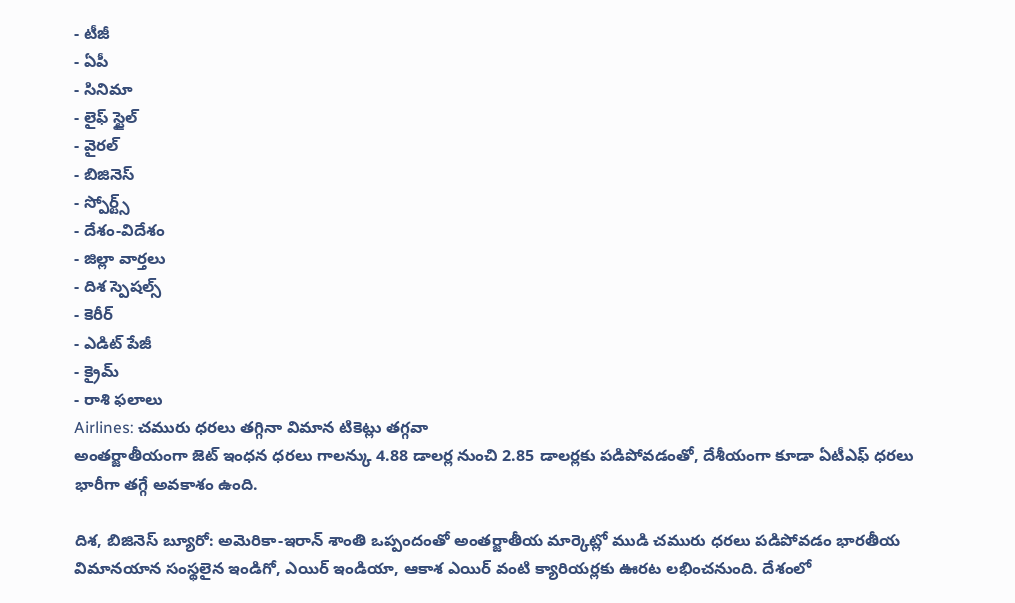- టీజీ
- ఏపీ
- సినిమా
- లైఫ్ స్టైల్
- వైరల్
- బిజినెస్
- స్పోర్ట్స్
- దేశం-విదేశం
- జిల్లా వార్తలు
- దిశ స్పెషల్స్
- కెరీర్
- ఎడిట్ పేజీ
- క్రైమ్
- రాశి ఫలాలు
Airlines: చమురు ధరలు తగ్గినా విమాన టికెట్లు తగ్గవా
అంతర్జాతీయంగా జెట్ ఇంధన ధరలు గాలన్కు 4.88 డాలర్ల నుంచి 2.85 డాలర్లకు పడిపోవడంతో, దేశీయంగా కూడా ఏటీఎఫ్ ధరలు భారీగా తగ్గే అవకాశం ఉంది.

దిశ, బిజినెస్ బ్యూరో: అమెరికా-ఇరాన్ శాంతి ఒప్పందంతో అంతర్జాతీయ మార్కెట్లో ముడి చమురు ధరలు పడిపోవడం భారతీయ విమానయాన సంస్థలైన ఇండిగో, ఎయిర్ ఇండియా, ఆకాశ ఎయిర్ వంటి క్యారియర్లకు ఊరట లభించనుంది. దేశంలో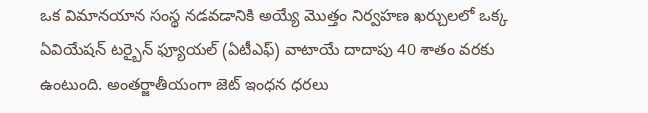ఒక విమానయాన సంస్థ నడవడానికి అయ్యే మొత్తం నిర్వహణ ఖర్చులలో ఒక్క ఏవియేషన్ టర్బైన్ ఫ్యూయల్ (ఏటీఎఫ్) వాటాయే దాదాపు 40 శాతం వరకు ఉంటుంది. అంతర్జాతీయంగా జెట్ ఇంధన ధరలు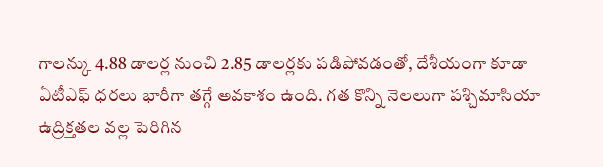గాలన్కు 4.88 డాలర్ల నుంచి 2.85 డాలర్లకు పడిపోవడంతో, దేశీయంగా కూడా ఏటీఎఫ్ ధరలు భారీగా తగ్గే అవకాశం ఉంది. గత కొన్ని నెలలుగా పశ్చిమాసియా ఉద్రిక్తతల వల్ల పెరిగిన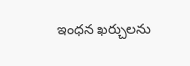ఇంధన ఖర్చులను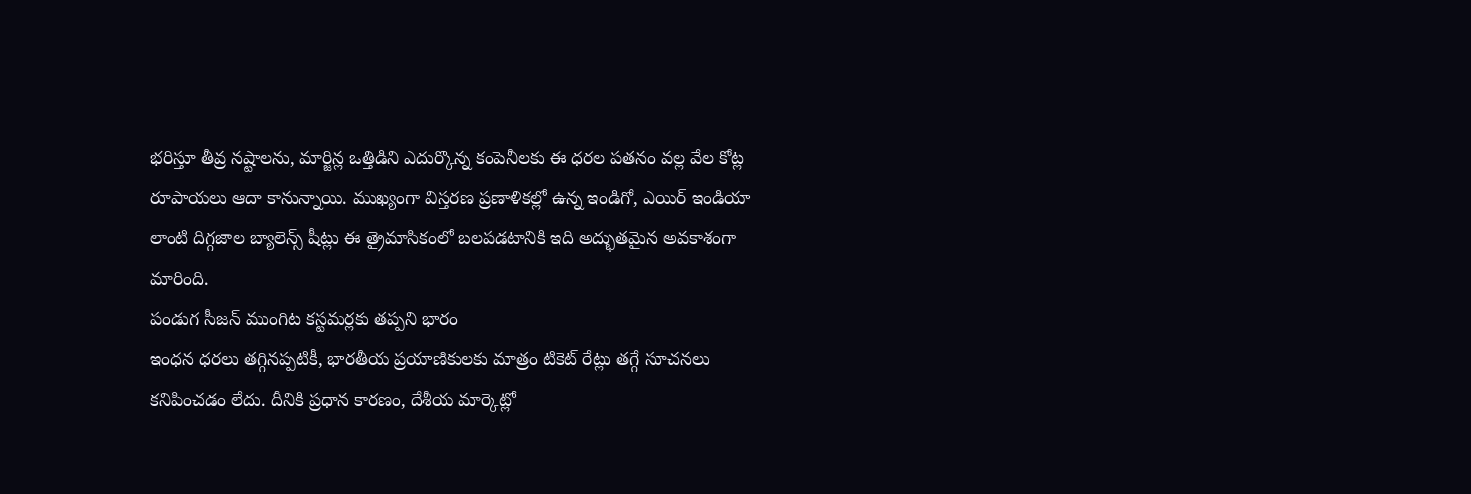భరిస్తూ తీవ్ర నష్టాలను, మార్జిన్ల ఒత్తిడిని ఎదుర్కొన్న కంపెనీలకు ఈ ధరల పతనం వల్ల వేల కోట్ల రూపాయలు ఆదా కానున్నాయి. ముఖ్యంగా విస్తరణ ప్రణాళికల్లో ఉన్న ఇండిగో, ఎయిర్ ఇండియా లాంటి దిగ్గజాల బ్యాలెన్స్ షీట్లు ఈ త్రైమాసికంలో బలపడటానికి ఇది అద్భుతమైన అవకాశంగా మారింది.
పండుగ సీజన్ ముంగిట కస్టమర్లకు తప్పని భారం
ఇంధన ధరలు తగ్గినప్పటికీ, భారతీయ ప్రయాణికులకు మాత్రం టికెట్ రేట్లు తగ్గే సూచనలు కనిపించడం లేదు. దీనికి ప్రధాన కారణం, దేశీయ మార్కెట్లో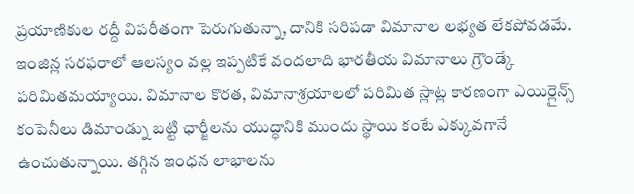ప్రయాణికుల రద్దీ విపరీతంగా పెరుగుతున్నా, దానికి సరిపడా విమానాల లభ్యత లేకపోవడమే. ఇంజిన్ల సరఫరాలో ఆలస్యం వల్ల ఇప్పటికే వందలాది భారతీయ విమానాలు గ్రౌండ్కే పరిమితమయ్యాయి. విమానాల కొరత, విమానాశ్రయాలలో పరిమిత స్లాట్ల కారణంగా ఎయిర్లైన్స్ కంపెనీలు డిమాండ్ను బట్టి ఛార్జీలను యుద్ధానికి ముందు స్థాయి కంటే ఎక్కువగానే ఉంచుతున్నాయి. తగ్గిన ఇంధన లాభాలను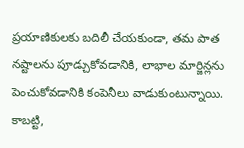ప్రయాణికులకు బదిలీ చేయకుండా, తమ పాత నష్టాలను పూడ్చుకోవడానికి, లాభాల మార్జిన్లను పెంచుకోవడానికి కంపెనీలు వాడుకుంటున్నాయి. కాబట్టి,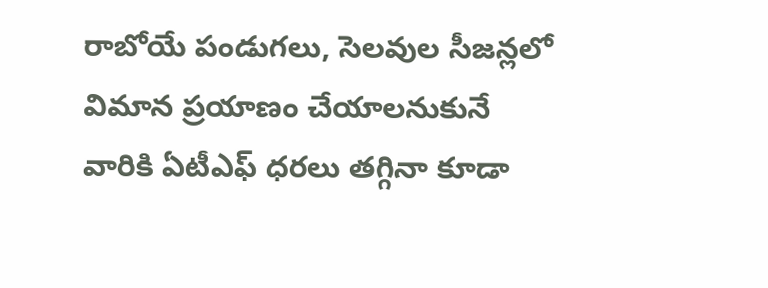రాబోయే పండుగలు, సెలవుల సీజన్లలో విమాన ప్రయాణం చేయాలనుకునే వారికి ఏటీఎఫ్ ధరలు తగ్గినా కూడా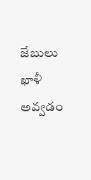జేబులు ఖాళీ అవ్వడం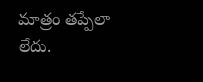మాత్రం తప్పేలా లేదు.